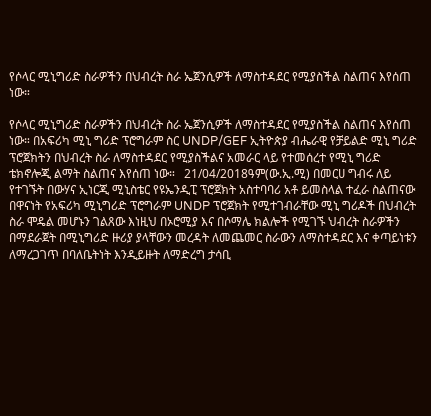የሶላር ሚኒግሪድ ስራዎችን በህብረት ስራ ኤጀንሲዎች ለማስተዳደር የሚያስችል ስልጠና እየሰጠ ነው።

የሶላር ሚኒግሪድ ስራዎችን በህብረት ስራ ኤጀንሲዎች ለማስተዳደር የሚያስችል ስልጠና እየሰጠ ነው። በአፍሪካ ሚኒ ግሪድ ፕሮግራም ስር UNDP/GEF ኢትዮጵያ ብሔራዊ የቻይልድ ሚኒ ግሪድ ፕሮጀክትን በህብረት ስራ ለማስተዳደር የሚያስችልና አመራር ላይ የተመሰረተ የሚኒ ግሪድ ቴክኖሎጂ ልማት ስልጠና እየሰጠ ነው።   21/04/2018ዓም(ው.ኢ.ሚ) በመርሀ ግብሩ ለይ የተገኙት በውሃና ኢነርጂ ሚኒስቴር የዩኤንዲፒ ፕሮጀክት አስተባባሪ አቶ ይመስላል ተፈራ ስልጠናው በዋናነት የአፍሪካ ሚኒግሪድ ፕሮግራም UNDP ፕሮጀክት የሚተገብራቸው ሚኒ ግሪዶች በህብረት ስራ ሞዴል መሆኑን ገልጸው እነዚህ በኦሮሚያ እና በሶማሌ ክልሎች የሚገኙ ህብረት ስራዎችን በማደራጀት በሚኒግሪድ ዙሪያ ያላቸውን መረዳት ለመጨመር ስራውን ለማስተዳደር እና ቀጣይነቱን ለማረጋገጥ በባለቤትነት እንዲይዙት ለማድረግ ታሳቢ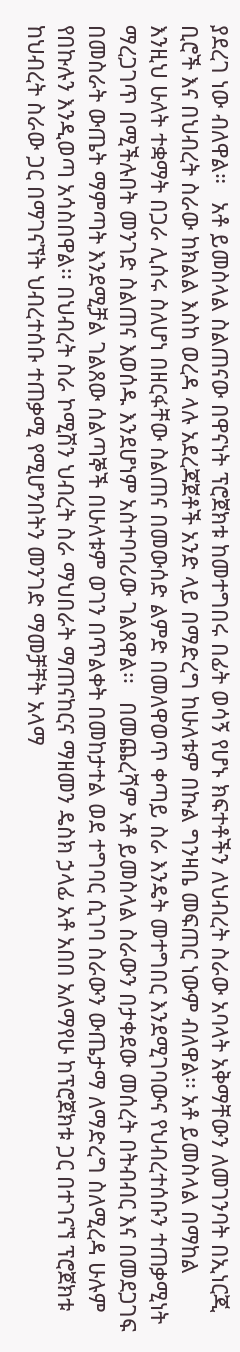ያደረገ ነው ብለዋል።   አቶ ይመስላል ስልጠናው በዋናነት ፕሮጀክቱ ከመተግበሩ በፊት ወሳኝ የሆኑ ክፍተቶችን ለህብረት ስራው አባላት አቅማቸውን ለመገንባት በኢነርጂ ቢሮች እና በህብረት ስራው ከክልል እስከ ወረዳ ላሉ አደረጃጀቶች አንድ ላይ በማድረግ ከሁለቱም በኩል ግንዛቤ መፍጠር ነውም ብለዋል፡፡ አቶ ይመስላል በማከል እንዚህ ሁለት ተቋማት በጋራ ሊሰሩ ስለሆነ በዘርፋቸው ስልጠና በመውሰድ ልምድ በመለዋወጥ ቀጣይ ስራ እንዴት መተግበር እንደሚገባውና የህብረተሰቡን ተጠቃሚነት ማረጋገጥ በሚችሉበት መንገድ ስልጠና እወሰዱ እንደሆነም አስተባባሪው ገልጸዋል፡፡   በመጨረሻም አቶ ይመስላል ስራውን በታቀደው መሰረት በትብብር እና በመደጋገፍ በመስራት ውጤት ማምጣት እንደሚቻል ገልጸው ሰልጣኞች በሁለቱም ወገን በጥልቀት በመከታተል ወደ ተግባር ሲገባ ስራውን ውጤታማ ለማድረግ ስለሚረዳ ሁሉም የበኩሉን እንዲወጣ አሳስበዋል፡፡ በህብረት ስራ ኮሚሽን ህብረት ስራ ማህበራት ማጠናከርና ማዘመን ዴስክ ኃላፊ አቶ አበበ አለማየሁ ከፕሮጀክቱ ጋር በተገናኘ ፕሮጀክቱ ከህብረት ስራው ጋር በማገናኘት ህብረተሰቡ ተጠቃሚ የሚሆንበትን መንገድ ማመቻቸት አላማ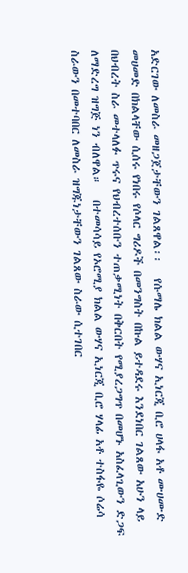አድርገው ለመስራ መዘጋጀታቸውን ገልጸዋል፡፡   የሱማሌ ክልል ውሃና ኢነርጂ ቢሮ ሀላፋ አቶ ሙሀሙድ መሀመድ በክልላቸው ሲሰሩ የነበሩ የሶላር ግሪዶች በመንግስት በኩል ይተዳደሩ እንደነበር ገልጸው አሁን ላይ በህብረት ስራ መተላለፉ ጥሩና የህብረተሰቡን ተጠቃሚነት በቅርበት የሚያረጋግጥ በመሆኑ አስፈላጊውን ድጋፍ ለማድረግ ዝግጅ ነን ብለዋል።   በተመሳሳይ የኦሮሚያ ክልል ውሃና ኢነርጂ ቢሮ ሃላፊ አቶ ተስፋዬ ሶሬሳ ስራውን በመተባበር ለመስራ ዝግጁነታቸውን ገልጸው ስራው ሲተገበር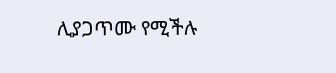ሊያጋጥሙ የሚችሉ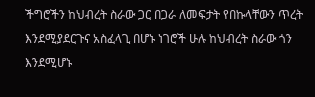ችግሮችን ከህብረት ስራው ጋር በጋራ ለመፍታት የበኩላቸውን ጥረት እንደሚያደርጉና አስፈላጊ በሆኑ ነገሮች ሁሉ ከህብረት ስራው ጎን እንደሚሆኑ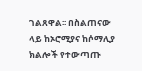ገልጸዋል፡፡ በስልጠናው ላይ ከኦሮሚያና ከሶማሊያ ክልሎች የተውጣጡ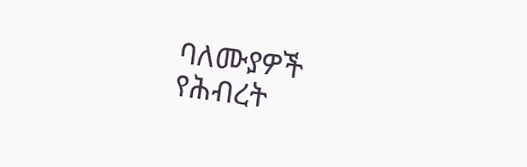ባለሙያዎች የሕብረት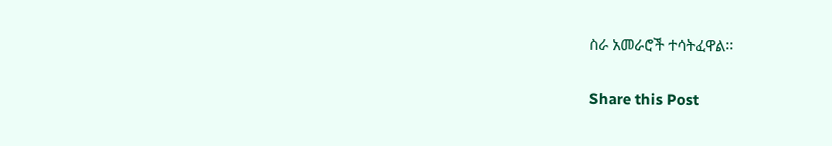ስራ አመራሮች ተሳትፈዋል፡፡

Share this Post